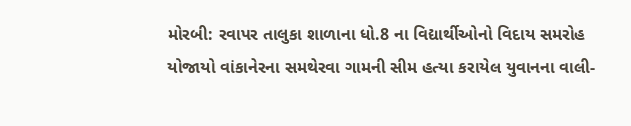મોરબી: રવાપર તાલુકા શાળાના ધો.8 ના વિદ્યાર્થીઓનો વિદાય સમરોહ યોજાયો વાંકાનેરના સમથેરવા ગામની સીમ હત્યા કરાયેલ યુવાનના વાલી-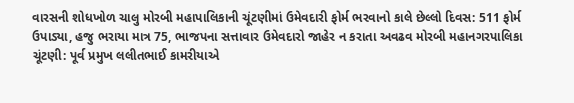વારસની શોધખોળ ચાલુ મોરબી મહાપાલિકાની ચૂંટણીમાં ઉમેવદારી ફોર્મ ભરવાનો કાલે છેલ્લો દિવસ: 511 ફોર્મ ઉપાડ્યા, હજુ ભરાયા માત્ર 75, ભાજપના સત્તાવાર ઉમેવદારો જાહેર ન કરાતા અવઢવ મોરબી મહાનગરપાલિકા ચૂંટણી: પૂર્વ પ્રમુખ લલીતભાઈ કામરીયાએ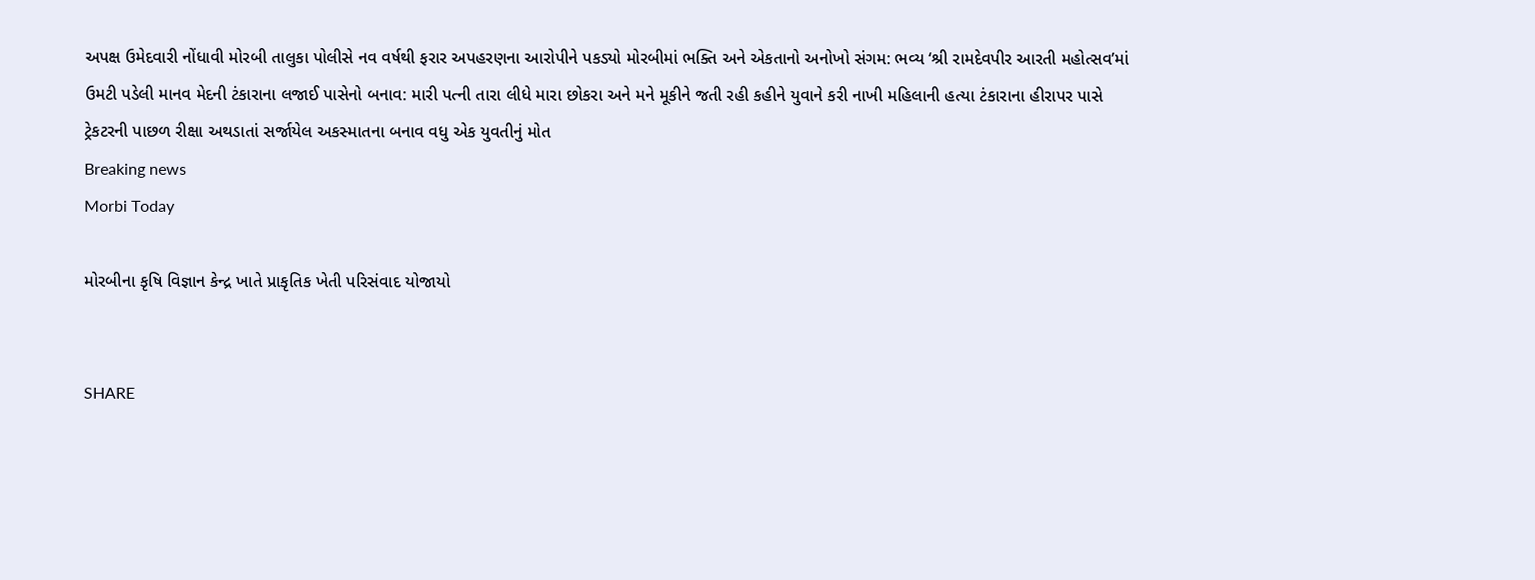અપક્ષ ઉમેદવારી નોંધાવી મોરબી તાલુકા પોલીસે નવ વર્ષથી ફરાર અપહરણના આરોપીને પકડ્યો મોરબીમાં ભક્તિ અને એકતાનો અનોખો સંગમ: ભવ્ય ‘શ્રી રામદેવપીર આરતી મહોત્સવ’માં ઉમટી પડેલી માનવ મેદની ટંકારાના લજાઈ પાસેનો બનાવ: મારી પત્ની તારા લીધે મારા છોકરા અને મને મૂકીને જતી રહી કહીને યુવાને કરી નાખી મહિલાની હત્યા ટંકારાના હીરાપર પાસે ટ્રેકટરની પાછળ રીક્ષા અથડાતાં સર્જાયેલ અકસ્માતના બનાવ વધુ એક યુવતીનું મોત
Breaking news
Morbi Today

મોરબીના કૃષિ વિજ્ઞાન કેન્દ્ર ખાતે પ્રાકૃતિક ખેતી પરિસંવાદ યોજાયો


SHARE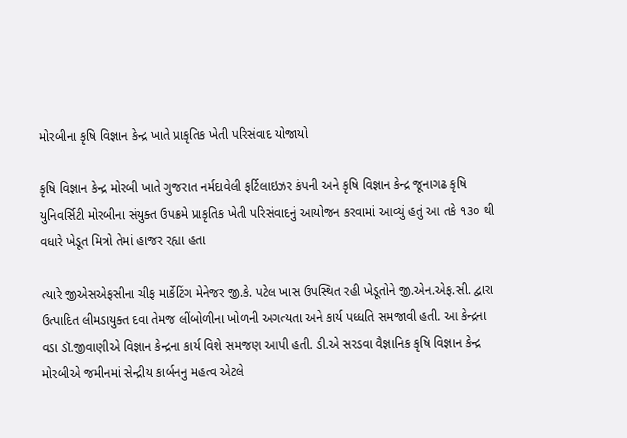મોરબીના કૃષિ વિજ્ઞાન કેન્દ્ર ખાતે પ્રાકૃતિક ખેતી પરિસંવાદ યોજાયો

કૃષિ વિજ્ઞાન કેન્દ્ર મોરબી ખાતે ગુજરાત નર્મદાવેલી ફર્ટિલાઇઝર કંપની અને કૃષિ વિજ્ઞાન કેન્દ્ર જૂનાગઢ કૃષિ યુનિવર્સિટી મોરબીના સંયુક્ત ઉપક્રમે પ્રાકૃતિક ખેતી પરિસંવાદનું આયોજન કરવામાં આવ્યું હતું આ તકે ૧૩૦ થી વધારે ખેડૂત મિત્રો તેમાં હાજર રહ્યા હતા

ત્યારે જીએસએફસીના ચીફ માર્કેટિંગ મેનેજર જી.કે. પટેલ ખાસ ઉપસ્થિત રહી ખેડૂતોને જી.એન.એફ.સી. દ્વારા ઉત્પાદિત લીમડાયુક્ત દવા તેમજ લીંબોળીના ખોળની અગત્યતા અને કાર્ય પધ્ધતિ સમજાવી હતી. આ કેન્દ્રના વડા ડૉ.જીવાણીએ વિજ્ઞાન કેન્દ્રના કાર્ય વિશે સમજણ આપી હતી. ડી.એ સરડવા વૈજ્ઞાનિક કૃષિ વિજ્ઞાન કેન્દ્ર મોરબીએ જમીનમાં સેન્દ્રીય કાર્બનનુ મહત્વ એટલે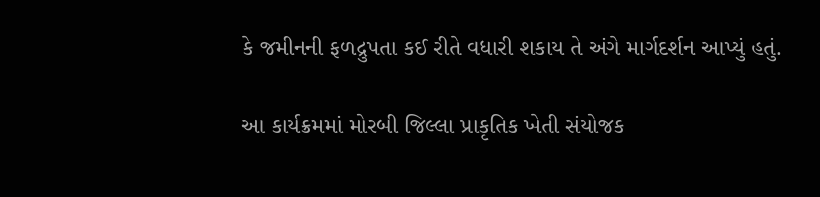કે જમીનની ફળદ્રુપતા કઈ રીતે વધારી શકાય તે અંગે માર્ગદર્શન આપ્યું હતું.

આ કાર્યક્રમમાં મોરબી જિલ્લા પ્રાકૃતિક ખેતી સંયોજક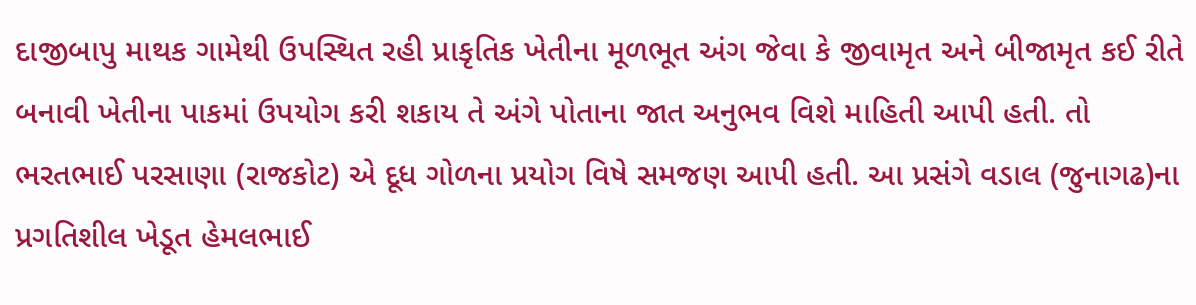દાજીબાપુ માથક ગામેથી ઉપસ્થિત રહી પ્રાકૃતિક ખેતીના મૂળભૂત અંગ જેવા કે જીવામૃત અને બીજામૃત કઈ રીતે બનાવી ખેતીના પાકમાં ઉપયોગ કરી શકાય તે અંગે પોતાના જાત અનુભવ વિશે માહિતી આપી હતી. તો ભરતભાઈ પરસાણા (રાજકોટ) એ દૂધ ગોળના પ્રયોગ વિષે સમજણ આપી હતી. આ પ્રસંગે વડાલ (જુનાગઢ)ના પ્રગતિશીલ ખેડૂત હેમલભાઈ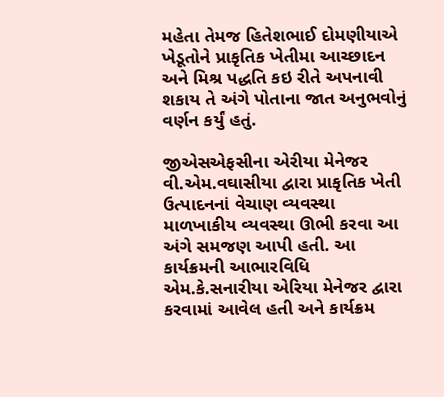મહેતા તેમજ હિતેશભાઈ દોમણીયાએ ખેડૂતોને પ્રાકૃતિક ખેતીમા આચ્છાદન અને મિશ્ર પદ્ધતિ કઇ રીતે અપનાવી શકાય તે અંગે પોતાના જાત અનુભવોનું વર્ણન કર્યું હતું.

જીએસએફસીના એરીયા મેનેજર વી.એમ.વઘાસીયા દ્વારા પ્રાકૃતિક ખેતી ઉત્પાદનનાં વેચાણ વ્યવસ્થા માળખાકીય વ્યવસ્થા ઊભી કરવા આ અંગે સમજણ આપી હતી. આ કાર્યક્રમની આભારવિધિ એમ.કે.સનારીયા એરિયા મેનેજર દ્વારા કરવામાં આવેલ હતી અને કાર્યક્રમ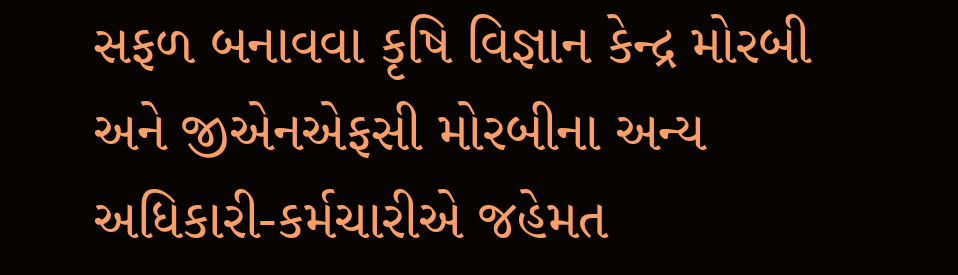સફળ બનાવવા કૃષિ વિજ્ઞાન કેન્દ્ર મોરબી અને જીએનએફસી મોરબીના અન્ય અધિકારી-કર્મચારીએ જહેમત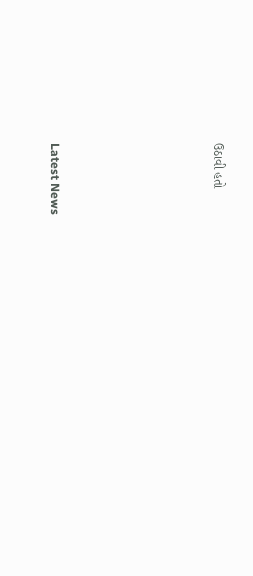ઉઠાવી હતો






Latest News